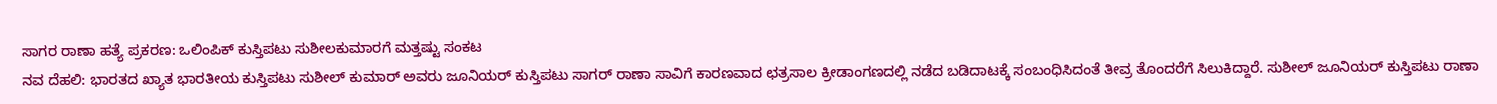ಸಾಗರ ರಾಣಾ ಹತ್ಯೆ ಪ್ರಕರಣ: ಒಲಿಂಪಿಕ್ ಕುಸ್ತಿಪಟು ಸುಶೀಲಕುಮಾರಗೆ ಮತ್ತಷ್ಟು ಸಂಕಟ
ನವ ದೆಹಲಿ: ಭಾರತದ ಖ್ಯಾತ ಭಾರತೀಯ ಕುಸ್ತಿಪಟು ಸುಶೀಲ್ ಕುಮಾರ್ ಅವರು ಜೂನಿಯರ್ ಕುಸ್ತಿಪಟು ಸಾಗರ್ ರಾಣಾ ಸಾವಿಗೆ ಕಾರಣವಾದ ಛತ್ರಸಾಲ ಕ್ರೀಡಾಂಗಣದಲ್ಲಿ ನಡೆದ ಬಡಿದಾಟಕ್ಕೆ ಸಂಬಂಧಿಸಿದಂತೆ ತೀವ್ರ ತೊಂದರೆಗೆ ಸಿಲುಕಿದ್ದಾರೆ. ಸುಶೀಲ್ ಜೂನಿಯರ್ ಕುಸ್ತಿಪಟು ರಾಣಾ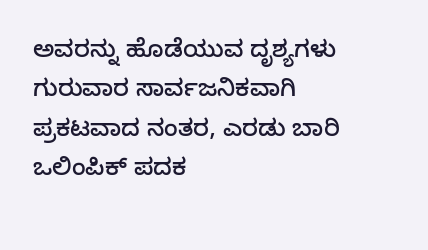ಅವರನ್ನು ಹೊಡೆಯುವ ದೃಶ್ಯಗಳು ಗುರುವಾರ ಸಾರ್ವಜನಿಕವಾಗಿ ಪ್ರಕಟವಾದ ನಂತರ, ಎರಡು ಬಾರಿ ಒಲಿಂಪಿಕ್ ಪದಕ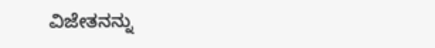ವಿಜೇತನನ್ನು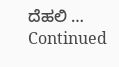ದೆಹಲಿ … Continued